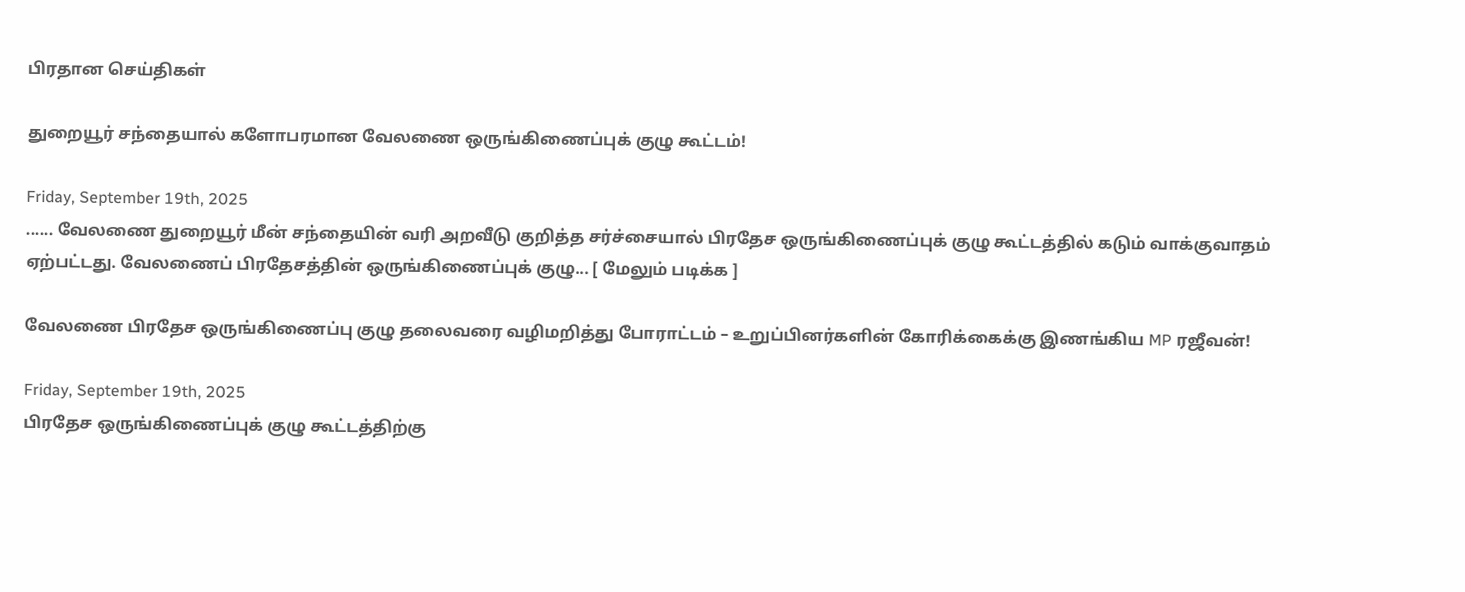பிரதான செய்திகள்

துறையூர் சந்தையால் களோபரமான வேலணை ஒருங்கிணைப்புக் குழு கூட்டம்!

Friday, September 19th, 2025
...... வேலணை துறையூர் மீன் சந்தையின் வரி அறவீடு குறித்த சர்ச்சையால் பிரதேச ஒருங்கிணைப்புக் குழு கூட்டத்தில் கடும் வாக்குவாதம் ஏற்பட்டது. வேலணைப் பிரதேசத்தின் ஒருங்கிணைப்புக் குழு... [ மேலும் படிக்க ]

வேலணை பிரதேச ஒருங்கிணைப்பு குழு தலைவரை வழிமறித்து போராட்டம் – உறுப்பினர்களின் கோரிக்கைக்கு இணங்கிய MP ரஜீவன்!

Friday, September 19th, 2025
பிரதேச ஒருங்கிணைப்புக் குழு கூட்டத்திற்கு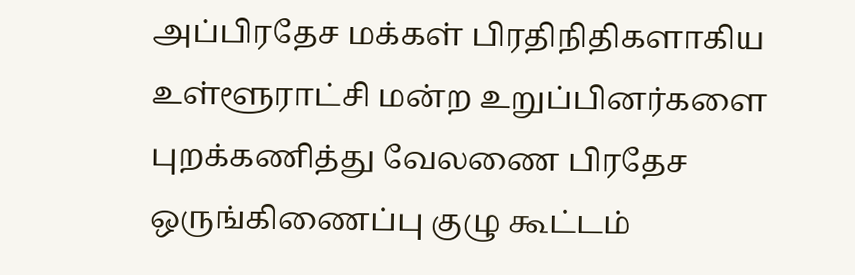அப்பிரதேச மக்கள் பிரதிநிதிகளாகிய உள்ளூராட்சி மன்ற உறுப்பினர்களை புறக்கணித்து வேலணை பிரதேச ஒருங்கிணைப்பு குழு கூட்டம்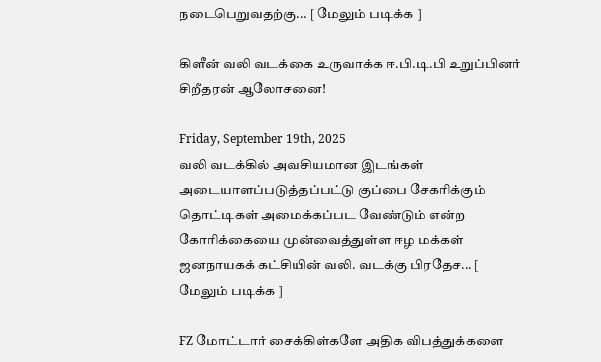நடைபெறுவதற்கு... [ மேலும் படிக்க ]

கிளீன் வலி வடக்கை உருவாக்க ஈ.பி.டி.பி உறுப்பினர் சிறீதரன் ஆலோசனை!

Friday, September 19th, 2025
வலி வடக்கில் அவசியமான இடங்கள் அடையாளப்படுத்தப்பட்டு குப்பை சேகரிக்கும் தொட்டிகள் அமைக்கப்பட வேண்டும் என்ற கோரிக்கையை முன்வைத்துள்ள ஈழ மக்கள் ஜனநாயகக் கட்சியின் வலி. வடக்கு பிரதேச... [ மேலும் படிக்க ]

FZ மோட்டார் சைக்கிள்களே அதிக விபத்துக்களை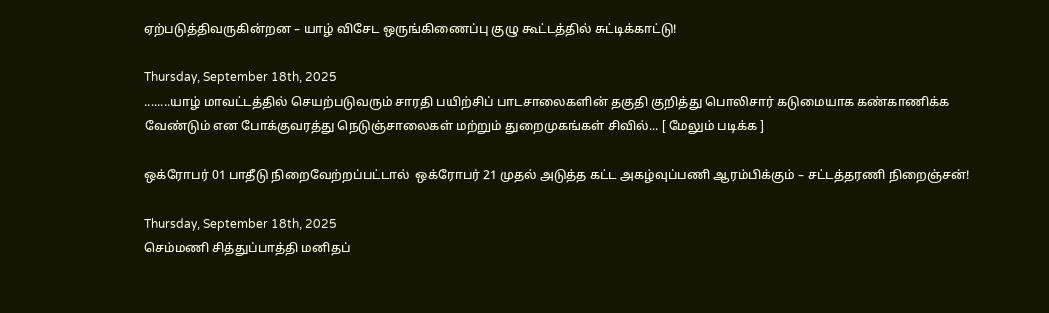ஏற்படுத்திவருகின்றன – யாழ் விசேட ஒருங்கிணைப்பு குழு கூட்டத்தில் சுட்டிக்காட்டு!

Thursday, September 18th, 2025
........யாழ் மாவட்டத்தில் செயற்படுவரும் சாரதி பயிற்சிப் பாடசாலைகளின் தகுதி குறித்து பொலிசார் கடுமையாக கண்காணிக்க வேண்டும் என போக்குவரத்து நெடுஞ்சாலைகள் மற்றும் துறைமுகங்கள் சிவில்... [ மேலும் படிக்க ]

ஒக்ரோபர் 01 பாதீடு நிறைவேற்றப்பட்டால்  ஒக்ரோபர் 21 முதல் அடுத்த கட்ட அகழ்வுப்பணி ஆரம்பிக்கும் – சட்டத்தரணி நிறைஞ்சன்!

Thursday, September 18th, 2025
செம்மணி சித்துப்பாத்தி மனிதப்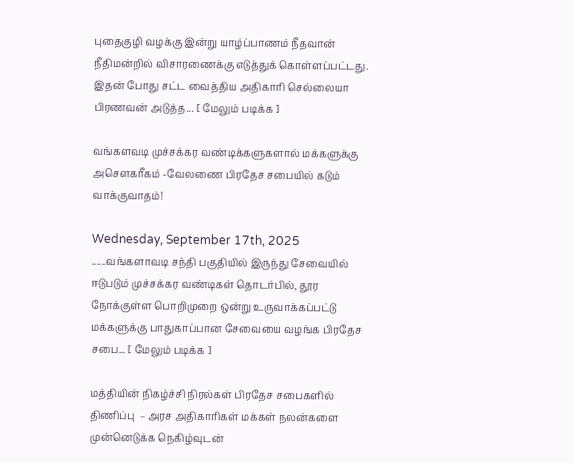புதைகுழி வழக்கு இன்று யாழ்ப்பாணம் நீதவான் நீதிமன்றில் விசாரணைக்கு எடுத்துக் கொள்ளப்பட்டது. இதன் போது சட்ட வைத்திய அதிகாரி செல்லையா பிரணவன் அடுத்த... [ மேலும் படிக்க ]

வங்களவடி முச்சக்கர வண்டிக்களுகளால் மக்களுக்கு அசௌகரீகம் -வேலணை பிரதேச சபையில் கடும் வாக்குவாதம்!

Wednesday, September 17th, 2025
......வங்களாவடி சந்தி பகுதியில் இருந்து சேவையில் ஈடுபடும் முச்சக்கர வண்டிகள் தொடர்பில், தூர நோக்குள்ள பொறிமுறை ஒன்று உருவாக்கப்பட்டு மக்களுக்கு பாதுகாப்பான சேவையை வழங்க பிரதேச சபை... [ மேலும் படிக்க ]

மத்தியின் நிகழ்ச்சி நிரல்கள் பிரதேச சபைகளில் திணிப்பு  – அரச அதிகாரிகள் மக்கள் நலன்களை முன்னெடுக்க நெகிழ்வுடன்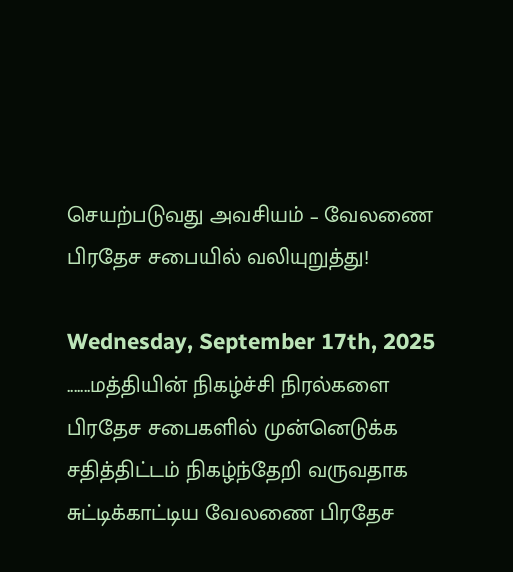செயற்படுவது அவசியம் – வேலணை பிரதேச சபையில் வலியுறுத்து!

Wednesday, September 17th, 2025
.......மத்தியின் நிகழ்ச்சி நிரல்களை பிரதேச சபைகளில் முன்னெடுக்க சதித்திட்டம் நிகழ்ந்தேறி வருவதாக சுட்டிக்காட்டிய வேலணை பிரதேச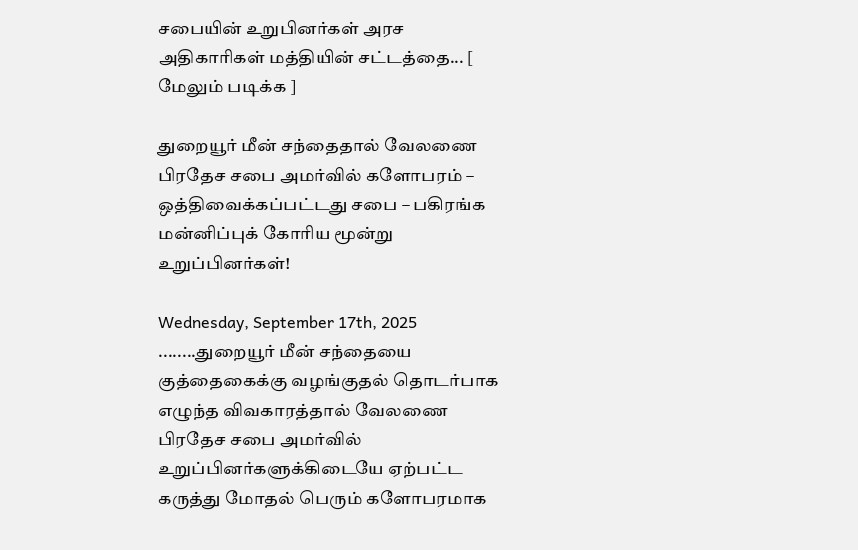சபையின் உறுபினர்கள் அரச அதிகாரிகள் மத்தியின் சட்டத்தை... [ மேலும் படிக்க ]

துறையூர் மீன் சந்தைதால் வேலணை பிரதேச சபை அமர்வில் களோபரம் – ஒத்திவைக்கப்பட்டது சபை – பகிரங்க மன்னிப்புக் கோரிய மூன்று உறுப்பினர்கள்!

Wednesday, September 17th, 2025
........துறையூர் மீன் சந்தையை குத்தைகைக்கு வழங்குதல் தொடர்பாக எழுந்த விவகாரத்தால் வேலணை பிரதேச சபை அமர்வில் உறுப்பினர்களுக்கிடையே ஏற்பட்ட கருத்து மோதல் பெரும் களோபரமாக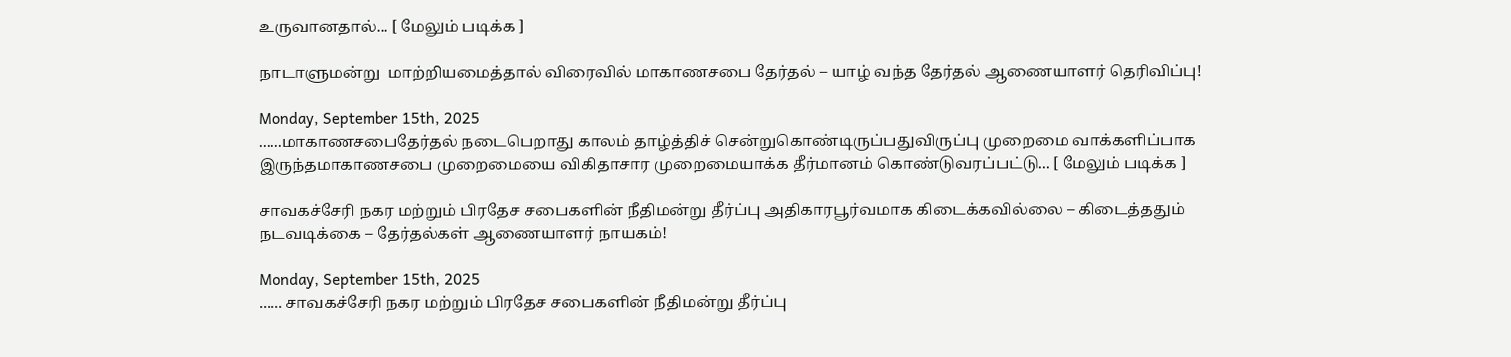உருவானதால்... [ மேலும் படிக்க ]

நாடாளுமன்று  மாற்றியமைத்தால் விரைவில் மாகாணசபை தேர்தல் – யாழ் வந்த தேர்தல் ஆணையாளர் தெரிவிப்பு!

Monday, September 15th, 2025
......மாகாணசபைதேர்தல் நடைபெறாது காலம் தாழ்த்திச் சென்றுகொண்டிருப்பதுவிருப்பு முறைமை வாக்களிப்பாக இருந்தமாகாணசபை முறைமையை விகிதாசார முறைமையாக்க தீர்மானம் கொண்டுவரப்பட்டு... [ மேலும் படிக்க ]

சாவகச்சேரி நகர மற்றும் பிரதேச சபைகளின் நீதிமன்று தீர்ப்பு அதிகாரபூர்வமாக கிடைக்கவில்லை – கிடைத்ததும் நடவடிக்கை – தேர்தல்கள் ஆணையாளர் நாயகம்!

Monday, September 15th, 2025
...... சாவகச்சேரி நகர மற்றும் பிரதேச சபைகளின் நீதிமன்று தீர்ப்பு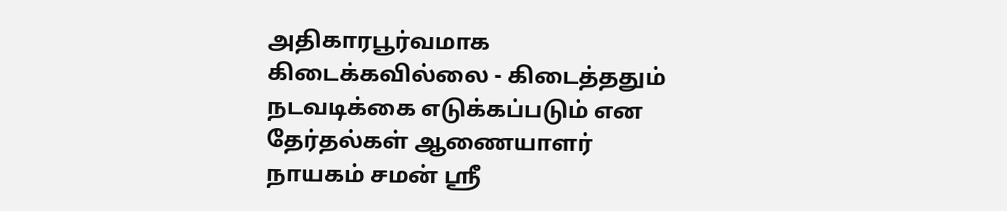அதிகாரபூர்வமாக கிடைக்கவில்லை - கிடைத்ததும் நடவடிக்கை எடுக்கப்படும் என தேர்தல்கள் ஆணையாளர் நாயகம் சமன் ஸ்ரீ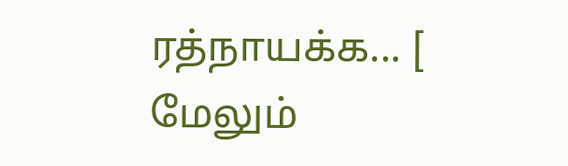ரத்நாயக்க... [ மேலும்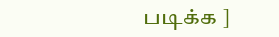படிக்க ]